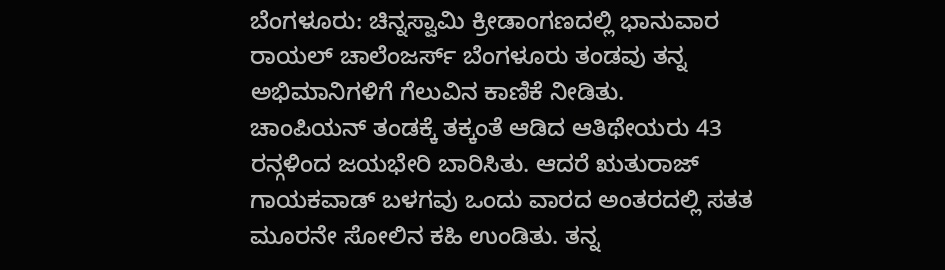ಬೆಂಗಳೂರು: ಚಿನ್ನಸ್ವಾಮಿ ಕ್ರೀಡಾಂಗಣದಲ್ಲಿ ಭಾನುವಾರ ರಾಯಲ್ ಚಾಲೆಂಜರ್ಸ್ ಬೆಂಗಳೂರು ತಂಡವು ತನ್ನ ಅಭಿಮಾನಿಗಳಿಗೆ ಗೆಲುವಿನ ಕಾಣಿಕೆ ನೀಡಿತು.
ಚಾಂಪಿಯನ್ ತಂಡಕ್ಕೆ ತಕ್ಕಂತೆ ಆಡಿದ ಆತಿಥೇಯರು 43 ರನ್ಗಳಿಂದ ಜಯಭೇರಿ ಬಾರಿಸಿತು. ಆದರೆ ಋತುರಾಜ್ ಗಾಯಕವಾಡ್ ಬಳಗವು ಒಂದು ವಾರದ ಅಂತರದಲ್ಲಿ ಸತತ ಮೂರನೇ ಸೋಲಿನ ಕಹಿ ಉಂಡಿತು. ತನ್ನ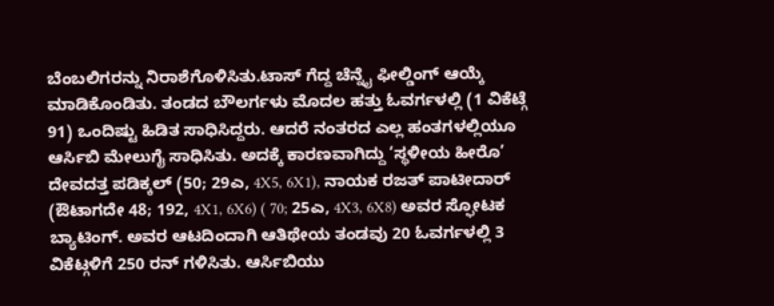ಬೆಂಬಲಿಗರನ್ನು ನಿರಾಶೆಗೊಳಿಸಿತು.ಟಾಸ್ ಗೆದ್ದ ಚೆನ್ನೈ ಫೀಲ್ಡಿಂಗ್ ಆಯ್ಕೆ ಮಾಡಿಕೊಂಡಿತು. ತಂಡದ ಬೌಲರ್ಗಳು ಮೊದಲ ಹತ್ತು ಓವರ್ಗಳಲ್ಲಿ (1 ವಿಕೆಟ್ಗೆ 91) ಒಂದಿಷ್ಟು ಹಿಡಿತ ಸಾಧಿಸಿದ್ದರು. ಆದರೆ ನಂತರದ ಎಲ್ಲ ಹಂತಗಳಲ್ಲಿಯೂ ಆರ್ಸಿಬಿ ಮೇಲುಗೈ ಸಾಧಿಸಿತು. ಅದಕ್ಕೆ ಕಾರಣವಾಗಿದ್ದು ‘ಸ್ಥಳೀಯ ಹೀರೊ’ ದೇವದತ್ತ ಪಡಿಕ್ಕಲ್ (50; 29ಎ, 4X5, 6X1), ನಾಯಕ ರಜತ್ ಪಾಟೀದಾರ್ (ಔಟಾಗದೇ 48; 192, 4X1, 6X6) ( 70; 25ಎ, 4X3, 6X8) ಅವರ ಸ್ಫೋಟಕ ಬ್ಯಾಟಿಂಗ್. ಅವರ ಆಟದಿಂದಾಗಿ ಆತಿಥೇಯ ತಂಡವು 20 ಓವರ್ಗಳಲ್ಲಿ 3 ವಿಕೆಟ್ಗಳಿಗೆ 250 ರನ್ ಗಳಿಸಿತು. ಆರ್ಸಿಬಿಯು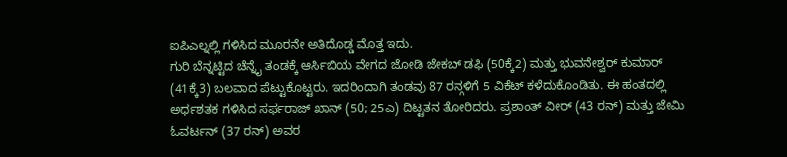ಐಪಿಎಲ್ನಲ್ಲಿ ಗಳಿಸಿದ ಮೂರನೇ ಅತಿದೊಡ್ಡ ಮೊತ್ತ ಇದು.
ಗುರಿ ಬೆನ್ನಟ್ಟಿದ ಚೆನ್ನೈ ತಂಡಕ್ಕೆ ಆರ್ಸಿಬಿಯ ವೇಗದ ಜೋಡಿ ಜೇಕಬ್ ಡಫಿ (50ಕ್ಕೆ2) ಮತ್ತು ಭುವನೇಶ್ವರ್ ಕುಮಾರ್ (41ಕ್ಕೆ3) ಬಲವಾದ ಪೆಟ್ಟುಕೊಟ್ಟರು. ಇದರಿಂದಾಗಿ ತಂಡವು 87 ರನ್ಗಳಿಗೆ 5 ವಿಕೆಟ್ ಕಳೆದುಕೊಂಡಿತು. ಈ ಹಂತದಲ್ಲಿ ಅರ್ಧಶತಕ ಗಳಿಸಿದ ಸರ್ಫರಾಜ್ ಖಾನ್ (50; 25ಎ) ದಿಟ್ಟತನ ತೋರಿದರು. ಪ್ರಶಾಂತ್ ವೀರ್ (43 ರನ್) ಮತ್ತು ಜೇಮಿ ಓವರ್ಟನ್ (37 ರನ್) ಅವರ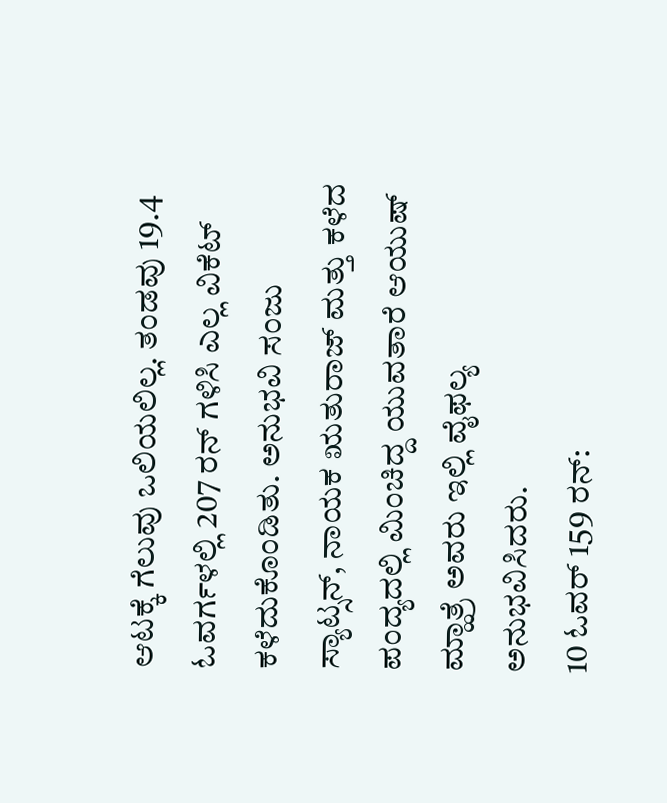ಆಟಕ್ಕೆ ಗೆಲುವು ಒಲಿಯಲಿಲ್ಲ. ತಂಡವು 19.4 ಓವರ್ಗಳಲ್ಲಿ 207 ರನ್ ಗಳಿಸಿ ಎಲ್ಲ ವಿಕೆಟ್ ಕಳೆದುಕೊಂಡಿತು. ಅನುಭವಿ ಸಂಜು ಸ್ಯಾಟ್ಸನ್, ನಾಯಕ ಋತುರಾಜ್ ಮತ್ತು ಕಳೆದ ಪಂದ್ಯದಲ್ಲಿ ಮಿಂಚಿದ್ದ ಯುವತಾರೆ ಆಯುಷ್ ಮ್ಹಾತ್ರೆ ಅವರು ಇಲ್ಲಿ ವೈಫಲ್ಯ ಅನುಭವಿಸಿದರು.
10 ಓವರ್ 159 ರನ್: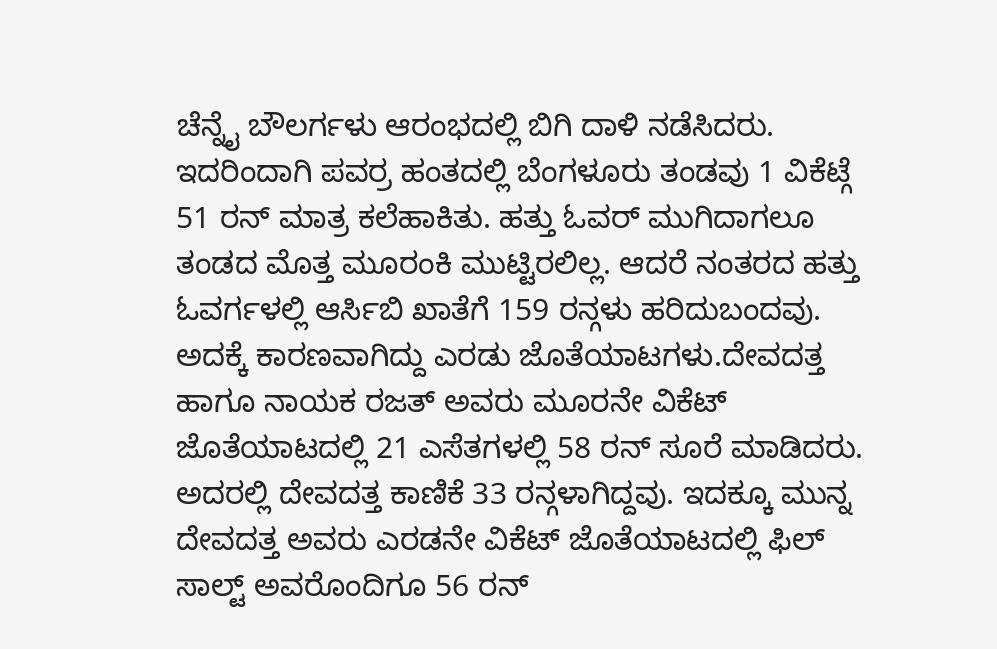ಚೆನ್ನೈ ಬೌಲರ್ಗಳು ಆರಂಭದಲ್ಲಿ ಬಿಗಿ ದಾಳಿ ನಡೆಸಿದರು. ಇದರಿಂದಾಗಿ ಪವರ್ರ ಹಂತದಲ್ಲಿ ಬೆಂಗಳೂರು ತಂಡವು 1 ವಿಕೆಟ್ಗೆ 51 ರನ್ ಮಾತ್ರ ಕಲೆಹಾಕಿತು. ಹತ್ತು ಓವರ್ ಮುಗಿದಾಗಲೂ ತಂಡದ ಮೊತ್ತ ಮೂರಂಕಿ ಮುಟ್ಟಿರಲಿಲ್ಲ. ಆದರೆ ನಂತರದ ಹತ್ತು ಓವರ್ಗಳಲ್ಲಿ ಆರ್ಸಿಬಿ ಖಾತೆಗೆ 159 ರನ್ಗಳು ಹರಿದುಬಂದವು. ಅದಕ್ಕೆ ಕಾರಣವಾಗಿದ್ದು ಎರಡು ಜೊತೆಯಾಟಗಳು.ದೇವದತ್ತ ಹಾಗೂ ನಾಯಕ ರಜತ್ ಅವರು ಮೂರನೇ ವಿಕೆಟ್ ಜೊತೆಯಾಟದಲ್ಲಿ 21 ಎಸೆತಗಳಲ್ಲಿ 58 ರನ್ ಸೂರೆ ಮಾಡಿದರು. ಅದರಲ್ಲಿ ದೇವದತ್ತ ಕಾಣಿಕೆ 33 ರನ್ಗಳಾಗಿದ್ದವು. ಇದಕ್ಕೂ ಮುನ್ನ ದೇವದತ್ತ ಅವರು ಎರಡನೇ ವಿಕೆಟ್ ಜೊತೆಯಾಟದಲ್ಲಿ ಫಿಲ್ ಸಾಲ್ಟ್ ಅವರೊಂದಿಗೂ 56 ರನ್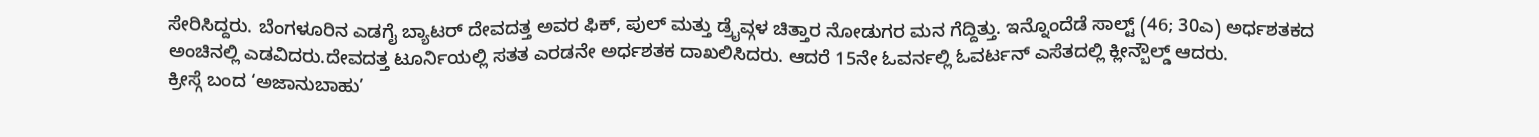ಸೇರಿಸಿದ್ದರು. ಬೆಂಗಳೂರಿನ ಎಡಗೈ ಬ್ಯಾಟರ್ ದೇವದತ್ತ ಅವರ ಫಿಕ್, ಪುಲ್ ಮತ್ತು ಡ್ರೈವ್ಗಳ ಚಿತ್ತಾರ ನೋಡುಗರ ಮನ ಗೆದ್ದಿತ್ತು. ಇನ್ನೊಂದೆಡೆ ಸಾಲ್ಟ್ (46; 30ಎ) ಅರ್ಧಶತಕದ ಅಂಚಿನಲ್ಲಿ ಎಡವಿದರು.ದೇವದತ್ತ ಟೂರ್ನಿಯಲ್ಲಿ ಸತತ ಎರಡನೇ ಅರ್ಧಶತಕ ದಾಖಲಿಸಿದರು. ಆದರೆ 15ನೇ ಓವರ್ನಲ್ಲಿ ಓವರ್ಟನ್ ಎಸೆತದಲ್ಲಿ ಕ್ಲೀನ್ಬೌಲ್ಡ್ ಆದರು.
ಕ್ರೀಸ್ಗೆ ಬಂದ ‘ಅಜಾನುಬಾಹು’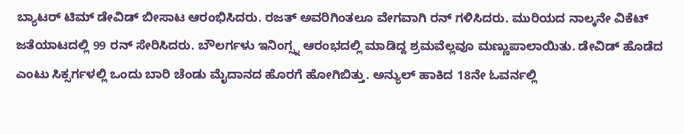ಬ್ಯಾಟರ್ ಟಿಮ್ ಡೇವಿಡ್ ಬೀಸಾಟ ಆರಂಭಿಸಿದರು. ರಜತ್ ಅವರಿಗಿಂತಲೂ ವೇಗವಾಗಿ ರನ್ ಗಳಿಸಿದರು. ಮುರಿಯದ ನಾಲ್ಕನೇ ವಿಕೆಟ್ ಜತೆಯಾಟದಲ್ಲಿ 99 ರನ್ ಸೇರಿಸಿದರು. ಬೌಲರ್ಗಳು ಇನಿಂಗ್ಸ್ನ ಆರಂಭದಲ್ಲಿ ಮಾಡಿದ್ದ ಶ್ರಮವೆಲ್ಲವೂ ಮಣ್ಣುಪಾಲಾಯಿತು. ಡೇವಿಡ್ ಹೊಡೆದ ಎಂಟು ಸಿಕ್ಸರ್ಗಳಲ್ಲಿ ಒಂದು ಬಾರಿ ಚೆಂಡು ಮೈದಾನದ ಹೊರಗೆ ಹೋಗಿಬಿತ್ತು. ಅನ್ಯುಲ್ ಹಾಕಿದ 18ನೇ ಓವರ್ನಲ್ಲಿ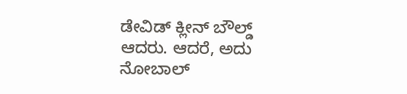ಡೇವಿಡ್ ಕ್ಲೀನ್ ಬೌಲ್ಡ್ ಆದರು. ಆದರೆ, ಅದು ನೋಬಾಲ್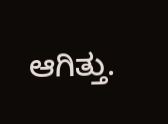ಆಗಿತ್ತು.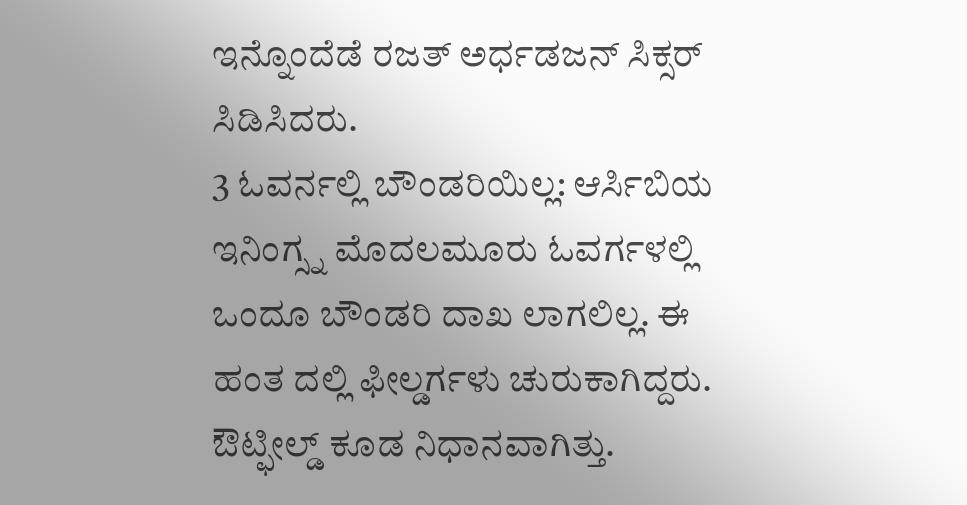ಇನ್ನೊಂದೆಡೆ ರಜತ್ ಅರ್ಧಡಜನ್ ಸಿಕ್ಸರ್ ಸಿಡಿಸಿದರು.
3 ಓವರ್ನಲ್ಲಿ ಬೌಂಡರಿಯಿಲ್ಲ: ಆರ್ಸಿಬಿಯ ಇನಿಂಗ್ಸ್ನ ಮೊದಲಮೂರು ಓವರ್ಗಳಲ್ಲಿ ಒಂದೂ ಬೌಂಡರಿ ದಾಖ ಲಾಗಲಿಲ್ಲ. ಈ ಹಂತ ದಲ್ಲಿ ಫೀಲ್ಡರ್ಗಳು ಚುರುಕಾಗಿದ್ದರು. ಔಟ್ಫೀಲ್ಡ್ ಕೂಡ ನಿಧಾನವಾಗಿತ್ತು.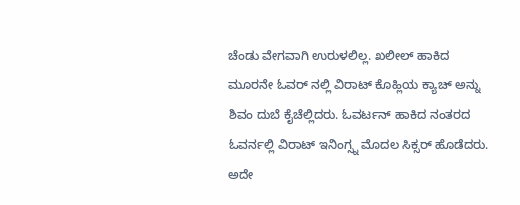ಚೆಂಡು ವೇಗವಾಗಿ ಉರುಳಲಿಲ್ಲ. ಖಲೀಲ್ ಹಾಕಿದ ಮೂರನೇ ಓವರ್ ನಲ್ಲಿ ವಿರಾಟ್ ಕೊಹ್ಲಿಯ ಕ್ಯಾಚ್ ಅನ್ನು ಶಿವಂ ದುಬೆ ಕೈಚೆಲ್ಲಿದರು. ಓವರ್ಟನ್ ಹಾಕಿದ ನಂತರದ ಓವರ್ನಲ್ಲಿ ವಿರಾಟ್ ಇನಿಂಗ್ಸ್ನ ಮೊದಲ ಸಿಕ್ಸರ್ ಹೊಡೆದರು. ಅದೇ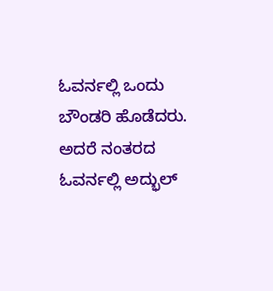ಓವರ್ನಲ್ಲಿ ಒಂದು ಬೌಂಡರಿ ಹೊಡೆದರು.
ಅದರೆ ನಂತರದ ಓವರ್ನಲ್ಲಿ ಅದ್ಭುಲ್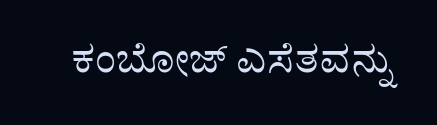ಕಂಬೋಜ್ ಎಸೆತವನ್ನು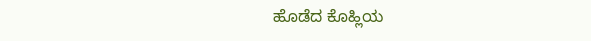ಹೊಡೆದ ಕೊಹ್ಲಿಯ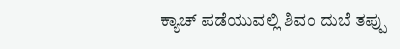ಕ್ಯಾಚ್ ಪಡೆಯುವಲ್ಲಿ ಶಿವಂ ದುಬೆ ತಪ್ಪು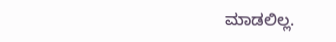ಮಾಡಲಿಲ್ಲ.